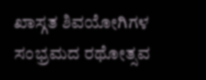ಖಾಸ್ಗತ ಶಿವಯೋಗಿಗಳ ಸಂಭ್ರಮದ ರಥೋತ್ಸವ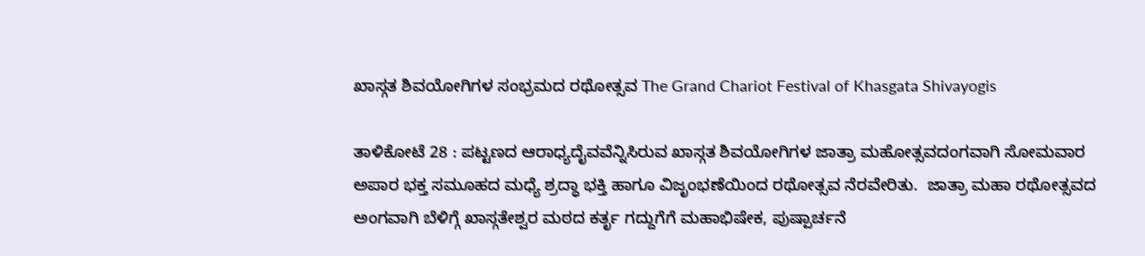ಖಾಸ್ಗತ ಶಿವಯೋಗಿಗಳ ಸಂಭ್ರಮದ ರಥೋತ್ಸವ The Grand Chariot Festival of Khasgata Shivayogis

ತಾಳಿಕೋಟೆ 28 : ಪಟ್ಟಣದ ಆರಾಧ್ಯದೈವವೆನ್ನಿಸಿರುವ ಖಾಸ್ಗತ ಶಿವಯೋಗಿಗಳ ಜಾತ್ರಾ ಮಹೋತ್ಸವದಂಗವಾಗಿ ಸೋಮವಾರ ಅಪಾರ ಭಕ್ತ ಸಮೂಹದ ಮಧ್ಯೆ ಶ್ರದ್ಧಾ ಭಕ್ತಿ ಹಾಗೂ ವಿಜೃಂಭಣೆಯಿಂದ ರಥೋತ್ಸವ ನೆರವೇರಿತು.  ಜಾತ್ರಾ ಮಹಾ ರಥೋತ್ಸವದ ಅಂಗವಾಗಿ ಬೆಳಿಗ್ಗೆ ಖಾಸ್ಗತೇಶ್ವರ ಮಠದ ಕರ್ತೃ ಗದ್ದುಗೆಗೆ ಮಹಾಭಿಷೇಕ, ಪುಷ್ಪಾರ್ಚನೆ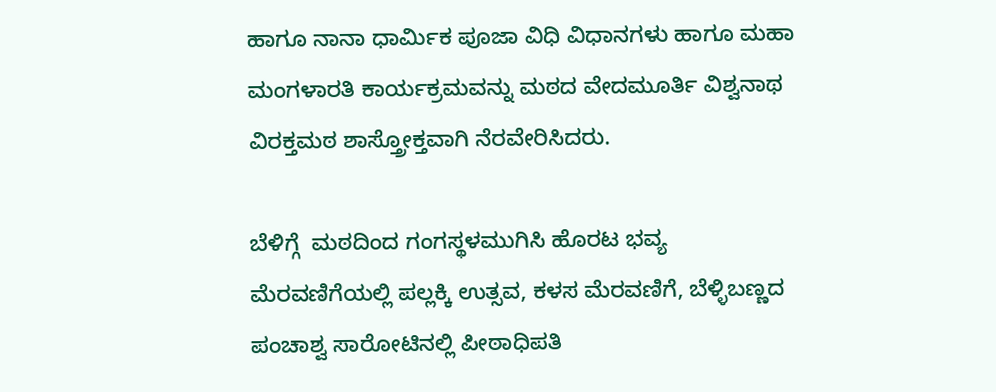ಹಾಗೂ ನಾನಾ ಧಾರ್ಮಿಕ ಪೂಜಾ ವಿಧಿ ವಿಧಾನಗಳು ಹಾಗೂ ಮಹಾ ಮಂಗಳಾರತಿ ಕಾರ್ಯಕ್ರಮವನ್ನು ಮಠದ ವೇದಮೂರ್ತಿ ವಿಶ್ವನಾಥ ವಿರಕ್ತಮಠ ಶಾಸ್ತ್ರೋಕ್ತವಾಗಿ ನೆರವೇರಿಸಿದರು.

ಬೆಳಿಗ್ಗೆ  ಮಠದಿಂದ ಗಂಗಸ್ಥಳಮುಗಿಸಿ ಹೊರಟ ಭವ್ಯ ಮೆರವಣಿಗೆಯಲ್ಲಿ ಪಲ್ಲಕ್ಕಿ ಉತ್ಸವ, ಕಳಸ ಮೆರವಣಿಗೆ, ಬೆಳ್ಳಿಬಣ್ಣದ ಪಂಚಾಶ್ವ ಸಾರೋಟಿನಲ್ಲಿ ಪೀಠಾಧಿಪತಿ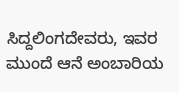ಸಿದ್ದಲಿಂಗದೇವರು, ಇವರ ಮುಂದೆ ಆನೆ ಅಂಬಾರಿಯ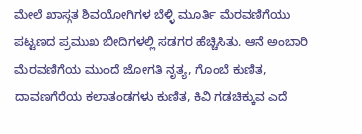ಮೇಲೆ ಖಾಸ್ಗತ ಶಿವಯೋಗಿಗಳ ಬೆಳ್ಳಿ ಮೂರ್ತಿ ಮೆರವಣಿಗೆಯು ಪಟ್ಟಣದ ಪ್ರಮುಖ ಬೀದಿಗಳಲ್ಲಿ ಸಡಗರ ಹೆಚ್ಚಿಸಿತು. ಆನೆ ಅಂಬಾರಿ ಮೆರವಣಿಗೆಯ ಮುಂದೆ ಜೋಗತಿ ನೃತ್ಯ, ಗೊಂಬೆ ಕುಣಿತ, ದಾವಣಗೆರೆಯ ಕಲಾತಂಡಗಳು ಕುಣಿತ, ಕಿವಿ ಗಡಚಿಕ್ಕುವ ಎದೆ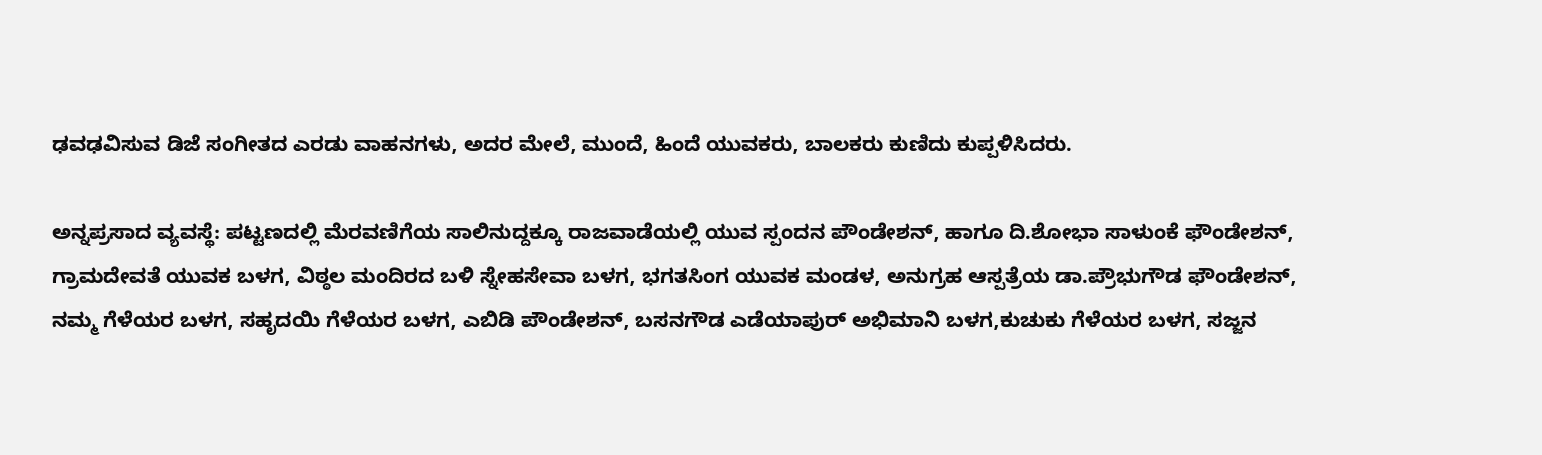ಢವಢವಿಸುವ ಡಿಜೆ ಸಂಗೀತದ ಎರಡು ವಾಹನಗಳು, ಅದರ ಮೇಲೆ, ಮುಂದೆ, ಹಿಂದೆ ಯುವಕರು, ಬಾಲಕರು ಕುಣಿದು ಕುಪ್ಪಳಿಸಿದರು.

ಅನ್ನಪ್ರಸಾದ ವ್ಯವಸ್ಥೆ: ಪಟ್ಟಣದಲ್ಲಿ ಮೆರವಣಿಗೆಯ ಸಾಲಿನುದ್ದಕ್ಕೂ ರಾಜವಾಡೆಯಲ್ಲಿ ಯುವ ಸ್ಪಂದನ ಪೌಂಡೇಶನ್, ಹಾಗೂ ದಿ.ಶೋಭಾ ಸಾಳುಂಕೆ ಫೌಂಡೇಶನ್, ಗ್ರಾಮದೇವತೆ ಯುವಕ ಬಳಗ, ವಿಠ್ಠಲ ಮಂದಿರದ ಬಳಿ ಸ್ನೇಹಸೇವಾ ಬಳಗ, ಭಗತಸಿಂಗ ಯುವಕ ಮಂಡಳ, ಅನುಗ್ರಹ ಆಸ್ಪತ್ರೆಯ ಡಾ.ಪ್ರೌಭುಗೌಡ ಫೌಂಡೇಶನ್, ನಮ್ಮ ಗೆಳೆಯರ ಬಳಗ, ಸಹೃದಯಿ ಗೆಳೆಯರ ಬಳಗ, ಎಬಿಡಿ ಪೌಂಡೇಶನ್, ಬಸನಗೌಡ ಎಡೆಯಾಪುರ್ ಅಭಿಮಾನಿ ಬಳಗ,ಕುಚುಕು ಗೆಳೆಯರ ಬಳಗ, ಸಜ್ಜನ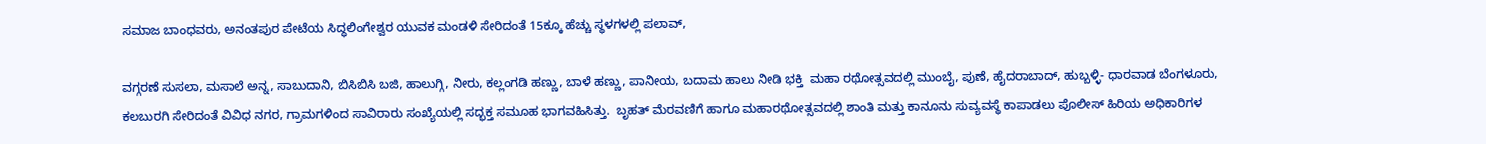ಸಮಾಜ ಬಾಂಧವರು, ಅನಂತಪುರ ಪೇಟೆಯ ಸಿದ್ಧಲಿಂಗೇಶ್ವರ ಯುವಕ ಮಂಡಳಿ ಸೇರಿದಂತೆ 15ಕ್ಕೂ ಹೆಚ್ಚು ಸ್ಥಳಗಳಲ್ಲಿ ಪಲಾವ್,

ವಗ್ಗರಣೆ ಸುಸಲಾ, ಮಸಾಲೆ ಅನ್ನ, ಸಾಬುದಾನಿ, ಬಿಸಿಬಿಸಿ ಬಜಿ, ಹಾಲುಗ್ಗಿ, ನೀರು, ಕಲ್ಲಂಗಡಿ ಹಣ್ಣು, ಬಾಳೆ ಹಣ್ಣು, ಪಾನೀಯ, ಬದಾಮ ಹಾಲು ನೀಡಿ ಭಕ್ತಿ  ಮಹಾ ರಥೋತ್ಸವದಲ್ಲಿ ಮುಂಬೈ, ಪುಣೆ, ಹೈದರಾಬಾದ್, ಹುಬ್ಬಳ್ಳಿ- ಧಾರವಾಡ ಬೆಂಗಳೂರು, ಕಲಬುರಗಿ ಸೇರಿದಂತೆ ವಿವಿಧ ನಗರ, ಗ್ರಾಮಗಳಿಂದ ಸಾವಿರಾರು ಸಂಖ್ಯೆಯಲ್ಲಿ ಸದ್ಭಕ್ತ ಸಮೂಹ ಭಾಗವಹಿಸಿತ್ತು.  ಬೃಹತ್ ಮೆರವಣಿಗೆ ಹಾಗೂ ಮಹಾರಥೋತ್ಸವದಲ್ಲಿ ಶಾಂತಿ ಮತ್ತು ಕಾನೂನು ಸುವ್ಯವಸ್ಥೆ ಕಾಪಾಡಲು ಪೊಲೀಸ್ ಹಿರಿಯ ಅಧಿಕಾರಿಗಳ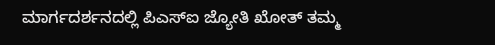ಮಾರ್ಗದರ್ಶನದಲ್ಲಿ ಪಿಎಸ್‌ಐ ಜ್ಯೋತಿ ಖೋತ್ ತಮ್ಮ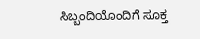ಸಿಬ್ಬಂದಿಯೊಂದಿಗೆ ಸೂಕ್ತ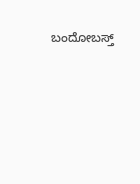ಬಂದೋಬಸ್ತ್‌